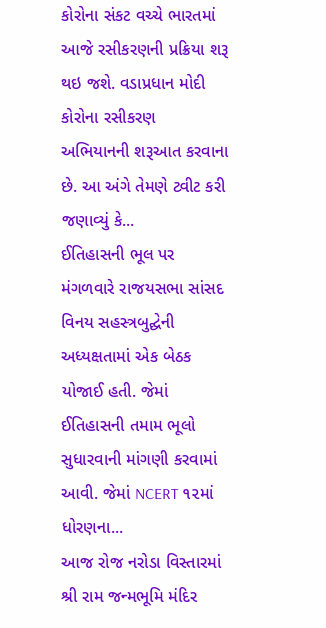કોરોના સંકટ વચ્ચે ભારતમાં આજે રસીકરણની પ્રક્રિયા શરૂ થઇ જશે. વડાપ્રધાન મોદી કોરોના રસીકરણ અભિયાનની શરૂઆત કરવાના છે. આ અંગે તેમણે ટ્વીટ કરી જણાવ્યું કે...
ઈતિહાસની ભૂલ પર મંગળવારે રાજયસભા સાંસદ વિનય સહસ્ત્રબુદ્ઘેની અધ્યક્ષતામાં એક બેઠક યોજાઈ હતી. જેમાં ઈતિહાસની તમામ ભૂલો સુધારવાની માંગણી કરવામાં આવી. જેમાં NCERT ૧૨માં ધોરણના...
આજ રોજ નરોડા વિસ્તારમાં શ્રી રામ જન્મભૂમિ મંદિર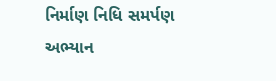નિર્માણ નિધિ સમર્પણ અભ્યાન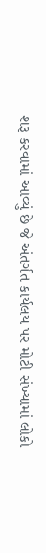શરૂ કરવામાં આવ્યું છે જે અંતર્ગત કાર્યલય પર મોટી સંખ્યામાં લોકો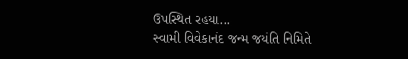ઉપસ્થિત રહયા...
સ્વામી વિવેકાનંદ જન્મ જયંતિ નિમિતે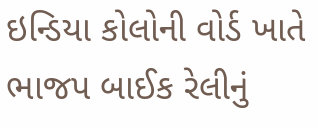ઇન્ડિયા કોલોની વોર્ડ ખાતે ભાજપ બાઈક રેલીનું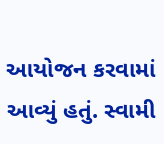આયોજન કરવામાં આવ્યું હતું. સ્વામી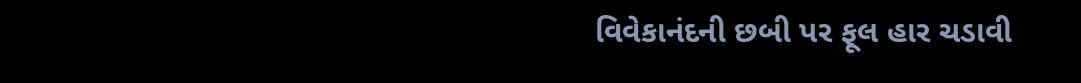વિવેકાનંદની છબી પર ફૂલ હાર ચડાવી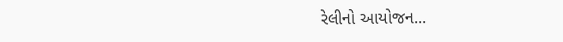રેલીનો આયોજન...